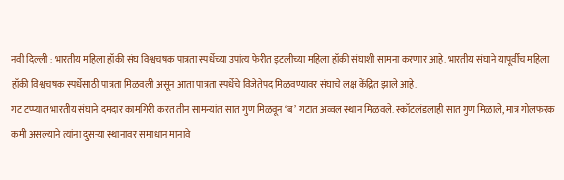नवी दिल्ली : भारतीय महिला हॉकी संघ विश्वचषक पात्रता स्पर्धेच्या उपांत्य फेरीत इटलीच्या महिला हॉकी संघाशी सामना करणार आहे. भारतीय संघाने यापूर्वीच महिला हॉकी विश्वचषक स्पर्धेसाठी पात्रता मिळवली असून आता पात्रता स्पर्धेचे विजेतेपद मिळवण्यावर संघाचे लक्ष केंद्रित झाले आहे.
गट टप्प्यात भारतीय संघाने दमदार कामगिरी करत तीन सामन्यांत सात गुण मिळवून ‘ब’ गटात अव्वल स्थान मिळवले. स्कॉटलंडलाही सात गुण मिळाले, मात्र गोलफरक कमी असल्याने त्यांना दुसऱ्या स्थानावर समाधान मानावे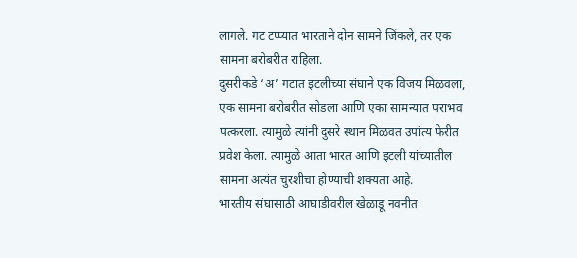लागले. गट टप्प्यात भारताने दोन सामने जिंकले, तर एक सामना बरोबरीत राहिला.
दुसरीकडे ‘अ’ गटात इटलीच्या संघाने एक विजय मिळवला, एक सामना बरोबरीत सोडला आणि एका सामन्यात पराभव पत्करला. त्यामुळे त्यांनी दुसरे स्थान मिळवत उपांत्य फेरीत प्रवेश केला. त्यामुळे आता भारत आणि इटली यांच्यातील सामना अत्यंत चुरशीचा होण्याची शक्यता आहे.
भारतीय संघासाठी आघाडीवरील खेळाडू नवनीत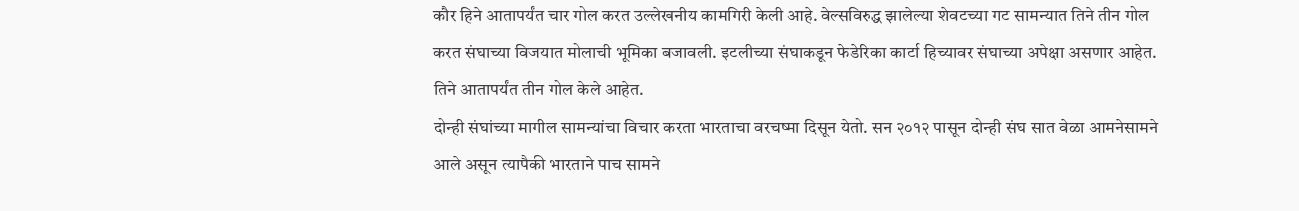कौर हिने आतापर्यंत चार गोल करत उल्लेखनीय कामगिरी केली आहे. वेल्सविरुद्ध झालेल्या शेवटच्या गट सामन्यात तिने तीन गोल करत संघाच्या विजयात मोलाची भूमिका बजावली. इटलीच्या संघाकडून फेडेरिका कार्टा हिच्यावर संघाच्या अपेक्षा असणार आहेत. तिने आतापर्यंत तीन गोल केले आहेत.
दोन्ही संघांच्या मागील सामन्यांचा विचार करता भारताचा वरचष्मा दिसून येतो. सन २०१२ पासून दोन्ही संघ सात वेळा आमनेसामने आले असून त्यापैकी भारताने पाच सामने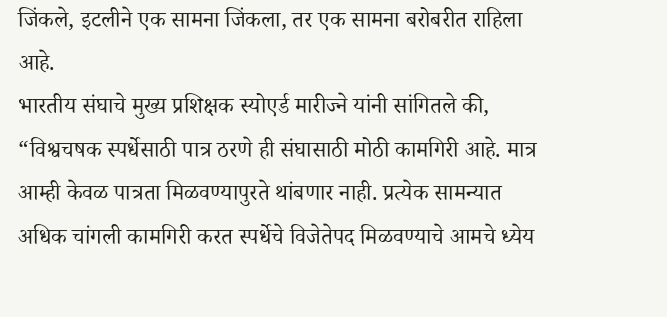जिंकले, इटलीने एक सामना जिंकला, तर एक सामना बरोबरीत राहिला आहे.
भारतीय संघाचे मुख्य प्रशिक्षक स्योएर्ड मारीज्ने यांनी सांगितले की, “विश्वचषक स्पर्धेसाठी पात्र ठरणे ही संघासाठी मोठी कामगिरी आहे. मात्र आम्ही केवळ पात्रता मिळवण्यापुरते थांबणार नाही. प्रत्येक सामन्यात अधिक चांगली कामगिरी करत स्पर्धेचे विजेतेपद मिळवण्याचे आमचे ध्येय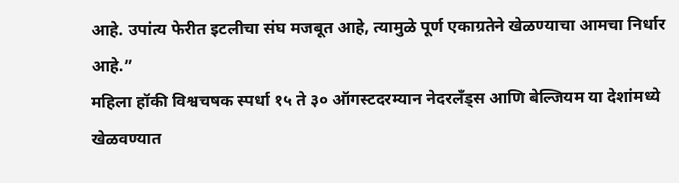आहे. उपांत्य फेरीत इटलीचा संघ मजबूत आहे, त्यामुळे पूर्ण एकाग्रतेने खेळण्याचा आमचा निर्धार आहे.”
महिला हॉकी विश्वचषक स्पर्धा १५ ते ३० ऑगस्टदरम्यान नेदरलँड्स आणि बेल्जियम या देशांमध्ये खेळवण्यात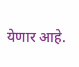येणार आहे.